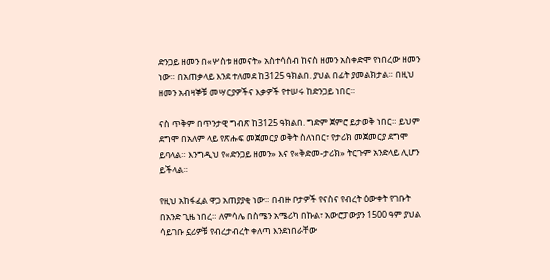ድንጋይ ዘመን በ«ሦስቱ ዘመናት» አስተሳሰብ ከናስ ዘመን አስቀድሞ የነበረው ዘመን ነው። በአጠቃላይ እንደ ተለመደ ከ3125 ዓክልበ. ያህል በፊት ያመልክታል። በዚህ ዘመን አብዛኞቹ መሣርያዎችና እቃዎች የተሠሩ ከድንጋይ ነበር።

ናስ ጥቅም በጥንታዊ ግብጽ ከ3125 ዓክልበ. ግድም ጀምሮ ይታወቅ ነበር። ይህም ደግሞ በአለም ላይ የጽሑፍ መጀመርያ ወቅት ስለነበር፣ የታሪክ መጀመርያ ደግሞ ይባላል። እንግዲህ የ«ድንጋይ ዘመን» እና የ«ቅድመ-ታሪክ» ትርጉም አንድላይ ሊሆን ይችላል።

የዚህ አከፋፈል ዋጋ አጠያያቂ ነው። በብዙ ቦታዎች የናስና የብረት ዕውቀት የገቡት በአንድ ጊዜ ነበረ። ለምሳሌ በስሜን አሜሪካ በኩል፣ አውሮፓውያን 1500 ዓም ያህል ሳይገቡ ኗሪዎቹ የብረታብረት ቀለጣ እንደነበራቸው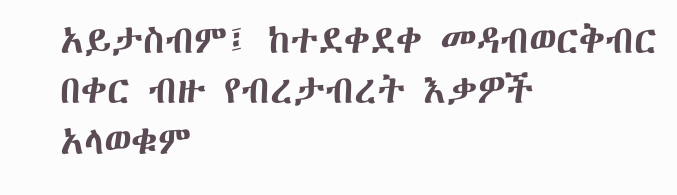አይታስብም፤ ከተደቀደቀ መዳብወርቅብር በቀር ብዙ የብረታብረት እቃዎች አላወቁም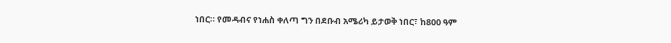ነበር። የመዳብና የነሐስ ቀለጣ ግን በደቡብ አሜሪካ ይታወቅ ነበር፣ ከ800 ዓም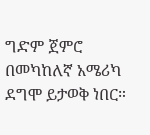ግድም ጀምሮ በመካከለኛ አሜሪካ ደግሞ ይታወቅ ነበር።